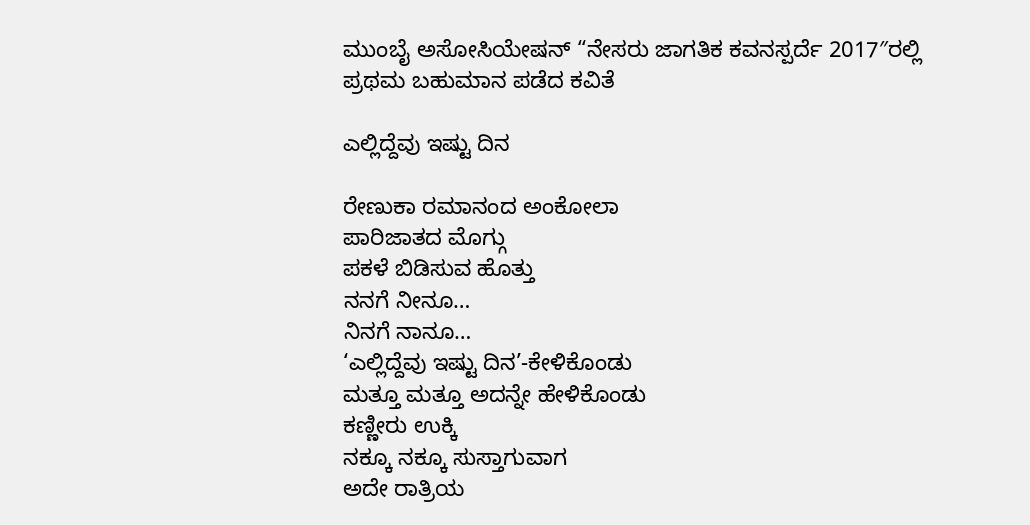ಮುಂಬೈ ಅಸೋಸಿಯೇಷನ್ “ನೇಸರು ಜಾಗತಿಕ ಕವನಸ್ಪರ್ದೆ 2017″ರಲ್ಲಿ
ಪ್ರಥಮ ಬಹುಮಾನ ಪಡೆದ ಕವಿತೆ

ಎಲ್ಲಿದ್ದೆವು ಇಷ್ಟು ದಿನ

ರೇಣುಕಾ ರಮಾನಂದ ಅಂಕೋಲಾ
ಪಾರಿಜಾತದ ಮೊಗ್ಗು
ಪಕಳೆ ಬಿಡಿಸುವ ಹೊತ್ತು
ನನಗೆ ನೀನೂ…
ನಿನಗೆ ನಾನೂ…
‘ಎಲ್ಲಿದ್ದೆವು ಇಷ್ಟು ದಿನ’-ಕೇಳಿಕೊಂಡು
ಮತ್ತೂ ಮತ್ತೂ ಅದನ್ನೇ ಹೇಳಿಕೊಂಡು
ಕಣ್ಣೀರು ಉಕ್ಕಿ
ನಕ್ಕೂ ನಕ್ಕೂ ಸುಸ್ತಾಗುವಾಗ
ಅದೇ ರಾತ್ರಿಯ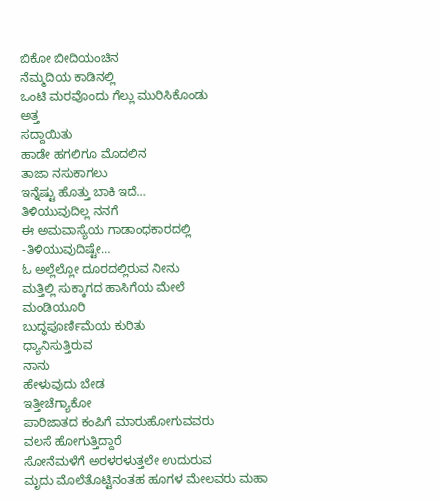ಬಿಕೋ ಬೀದಿಯಂಚಿನ
ನೆಮ್ಮದಿಯ ಕಾಡಿನಲ್ಲಿ
ಒಂಟಿ ಮರವೊಂದು ಗೆಲ್ಲು ಮುರಿಸಿಕೊಂಡು
ಅತ್ತ
ಸದ್ದಾಯಿತು
ಹಾಡೇ ಹಗಲಿಗೂ ಮೊದಲಿನ
ತಾಜಾ ನಸುಕಾಗಲು
ಇನ್ನೆಷ್ಟು ಹೊತ್ತು ಬಾಕಿ ಇದೆ…
ತಿಳಿಯುವುದಿಲ್ಲ ನನಗೆ
ಈ ಅಮವಾಸ್ಯೆಯ ಗಾಡಾಂಧಕಾರದಲ್ಲಿ
-ತಿಳಿಯುವುದಿಷ್ಟೇ…
ಓ ಅಲ್ಲೆಲ್ಲೋ ದೂರದಲ್ಲಿರುವ ನೀನು
ಮತ್ತಿಲ್ಲಿ ಸುಕ್ಕಾಗದ ಹಾಸಿಗೆಯ ಮೇಲೆ
ಮಂಡಿಯೂರಿ
ಬುದ್ಧಪೂರ್ಣಿಮೆಯ ಕುರಿತು
ಧ್ಯಾನಿಸುತ್ತಿರುವ
ನಾನು
ಹೇಳುವುದು ಬೇಡ
ಇತ್ತೀಚೆಗ್ಯಾಕೋ
ಪಾರಿಜಾತದ ಕಂಪಿಗೆ ಮಾರುಹೋಗುವವರು
ವಲಸೆ ಹೋಗುತ್ತಿದ್ದಾರೆ
ಸೋನೆಮಳೆಗೆ ಅರಳರಳುತ್ತಲೇ ಉದುರುವ
ಮೃದು ಮೊಲೆತೊಟ್ಟಿನಂತಹ ಹೂಗಳ ಮೇಲವರು ಮಹಾ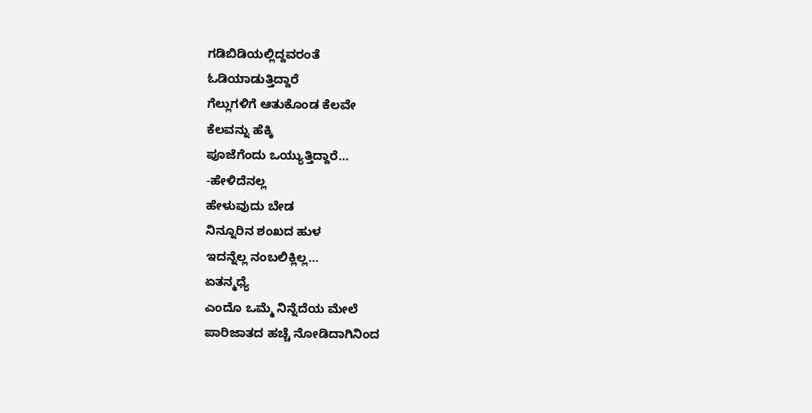ಗಡಿಬಿಡಿಯಲ್ಲಿದ್ದವರಂತೆ
ಓಡಿಯಾಡುತ್ತಿದ್ದಾರೆ
ಗೆಲ್ಲುಗಳಿಗೆ ಆತುಕೊಂಡ ಕೆಲವೇ
ಕೆಲವನ್ನು ಹೆಕ್ಕಿ
ಪೂಜೆಗೆಂದು ಒಯ್ಯುತ್ತಿದ್ದಾರೆ…
-ಹೇಳಿದೆನಲ್ಲ
ಹೇಳುವುದು ಬೇಡ
ನಿನ್ನೂರಿನ ಶಂಖದ ಹುಳ
ಇದನ್ನೆಲ್ಲ ನಂಬಲಿಕ್ಲಿಲ್ಲ…
ಏತನ್ಮಧ್ಯೆ
ಎಂದೊ ಒಮ್ಮೆ ನಿನ್ನೆದೆಯ ಮೇಲೆ
ಪಾರಿಜಾತದ ಹಚ್ಚೆ ನೋಡಿದಾಗಿನಿಂದ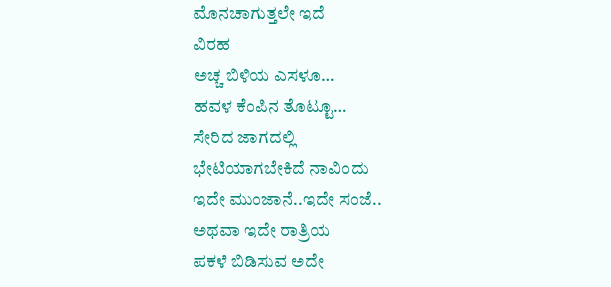ಮೊನಚಾಗುತ್ತಲೇ ಇದೆ
ವಿರಹ
ಅಚ್ಚ ಬಿಳಿಯ ಎಸಳೂ…
ಹವಳ ಕೆಂಪಿನ ತೊಟ್ಟೂ…
ಸೇರಿದ ಜಾಗದಲ್ಲಿ
ಭೇಟಿಯಾಗಬೇಕಿದೆ ನಾವಿಂದು
ಇದೇ ಮುಂಜಾನೆ..ಇದೇ ಸಂಜೆ..
ಅಥವಾ ಇದೇ ರಾತ್ರಿಯ
ಪಕಳೆ ಬಿಡಿಸುವ ಅದೇ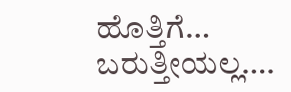ಹೊತ್ತಿಗೆ…
ಬರುತ್ತೀಯಲ್ಲ….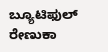ಬ್ಯೂಟಿಫುಲ್ ರೇಣುಕಾ